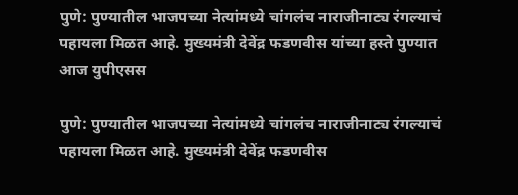पुणे: पुण्यातील भाजपच्या नेत्यांमध्ये चांगलंच नाराजीनाट्य रंगल्याचं पहायला मिळत आहे. मुख्यमंत्री देवेंद्र फडणवीस यांच्या हस्ते पुण्यात आज युपीएसस

पुणे: पुण्यातील भाजपच्या नेत्यांमध्ये चांगलंच नाराजीनाट्य रंगल्याचं पहायला मिळत आहे. मुख्यमंत्री देवेंद्र फडणवीस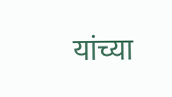यांच्या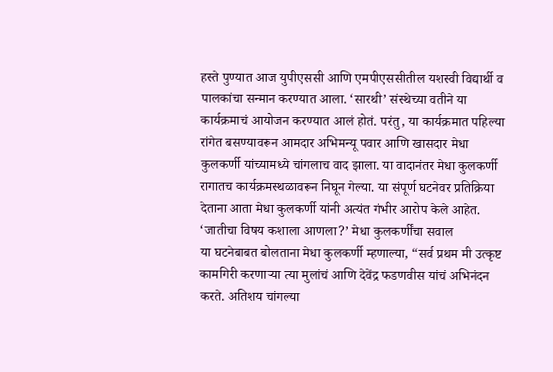हस्ते पुण्यात आज युपीएससी आणि एमपीएससीतील यशस्वी विद्यार्थी व पालकांचा सन्मान करण्यात आला. ‘सारथी’ संस्थेच्या वतीने या कार्यक्रमाचं आयोजन करण्यात आलं होतं. परंतु, या कार्यक्रमात पहिल्या रांगेत बसण्यावरून आमदार अभिमन्यू पवार आणि खासदार मेधा कुलकर्णी यांच्यामध्ये चांगलाच वाद झाला. या वादानंतर मेधा कुलकर्णी रागातच कार्यक्रमस्थळावरून निघून गेल्या. या संपूर्ण घटनेवर प्रतिक्रिया देताना आता मेधा कुलकर्णी यांनी अत्यंत गंभीर आरोप केले आहेत.
‘जातीचा विषय कशाला आणला?’ मेधा कुलकर्णींचा सवाल
या घटनेबाबत बोलताना मेधा कुलकर्णी म्हणाल्या, “सर्व प्रथम मी उत्कृष्ट कामगिरी करणाऱ्या त्या मुलांचं आणि देवेंद्र फडणवीस यांचं अभिनंदन करते. अतिशय चांगल्या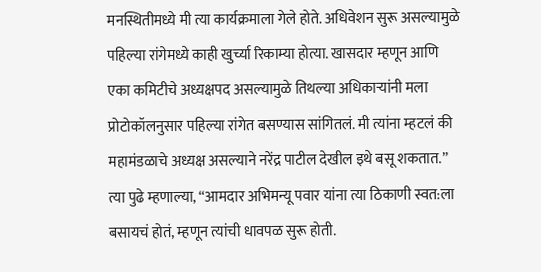मनस्थितीमध्ये मी त्या कार्यक्रमाला गेले होते. अधिवेशन सुरू असल्यामुळे पहिल्या रांगेमध्ये काही खुर्च्या रिकाम्या होत्या. खासदार म्हणून आणि एका कमिटीचे अध्यक्षपद असल्यामुळे तिथल्या अधिकाऱ्यांनी मला प्रोटोकॉलनुसार पहिल्या रांगेत बसण्यास सांगितलं. मी त्यांना म्हटलं की महामंडळाचे अध्यक्ष असल्याने नरेंद्र पाटील देखील इथे बसू शकतात.”
त्या पुढे म्हणाल्या, “आमदार अभिमन्यू पवार यांना त्या ठिकाणी स्वत:ला बसायचं होतं, म्हणून त्यांची धावपळ सुरू होती.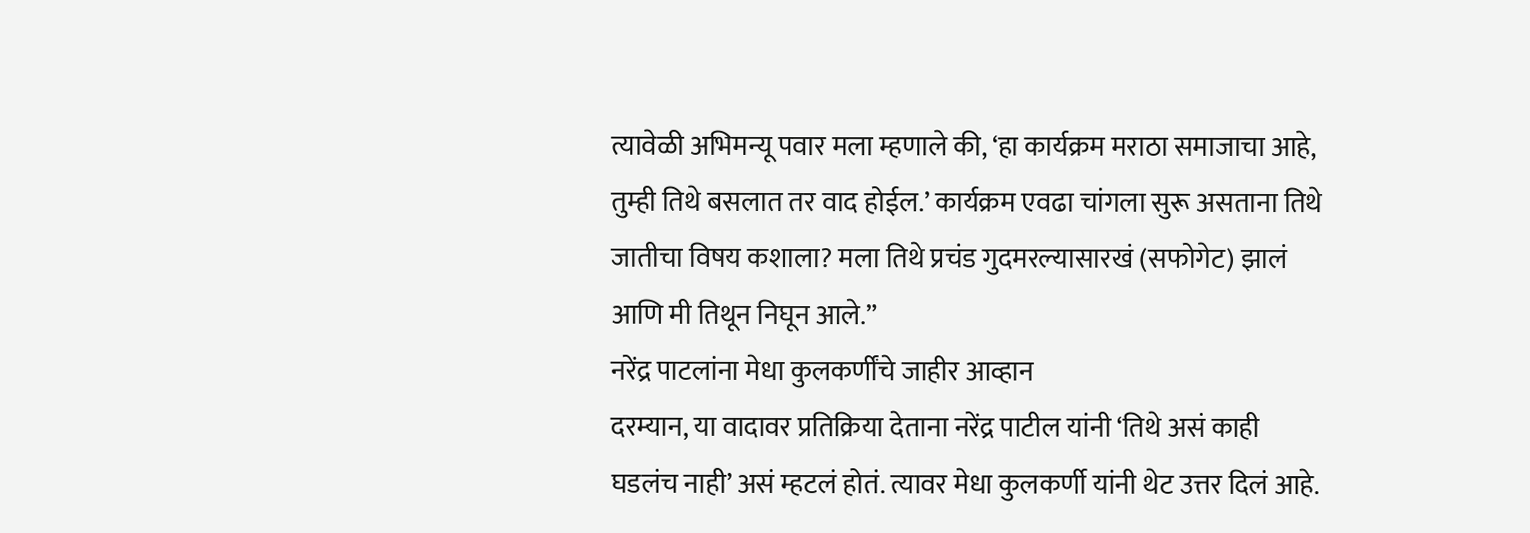त्यावेळी अभिमन्यू पवार मला म्हणाले की, ‘हा कार्यक्रम मराठा समाजाचा आहे, तुम्ही तिथे बसलात तर वाद होईल.’ कार्यक्रम एवढा चांगला सुरू असताना तिथे जातीचा विषय कशाला? मला तिथे प्रचंड गुदमरल्यासारखं (सफोगेट) झालं आणि मी तिथून निघून आले.”
नरेंद्र पाटलांना मेधा कुलकर्णींचे जाहीर आव्हान
दरम्यान, या वादावर प्रतिक्रिया देताना नरेंद्र पाटील यांनी ‘तिथे असं काही घडलंच नाही’ असं म्हटलं होतं. त्यावर मेधा कुलकर्णी यांनी थेट उत्तर दिलं आहे.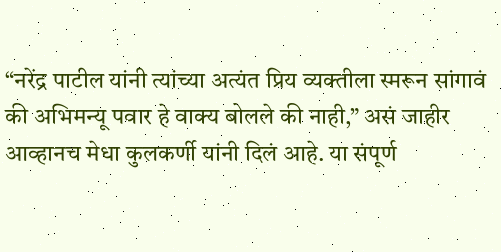“नरेंद्र पाटील यांनी त्यांच्या अत्यंत प्रिय व्यक्तीला स्मरून सांगावं की अभिमन्यू पवार हे वाक्य बोलले की नाही,” असं जाहीर आव्हानच मेधा कुलकर्णी यांनी दिलं आहे. या संपूर्ण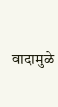वादामुळे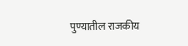पुण्यातील राजकीय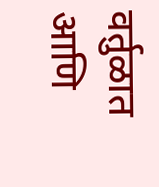वर्तुळात आणि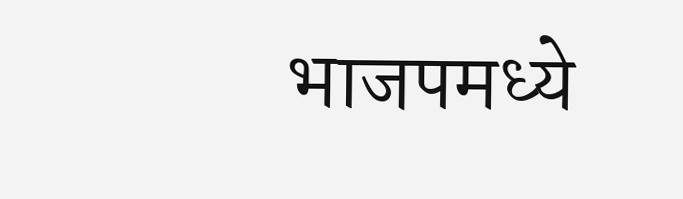भाजपमध्ये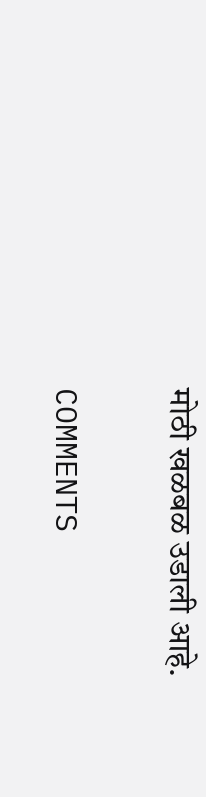मोठी खळबळ उडाली आहे.

COMMENTS